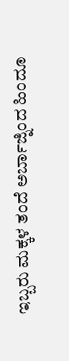ಇಬ್ಬರು ಮಕ್ಕಳ ತಂದೆ ಅರ್ಬಾಜ್ನಿಂದ ಹಿಂದೂ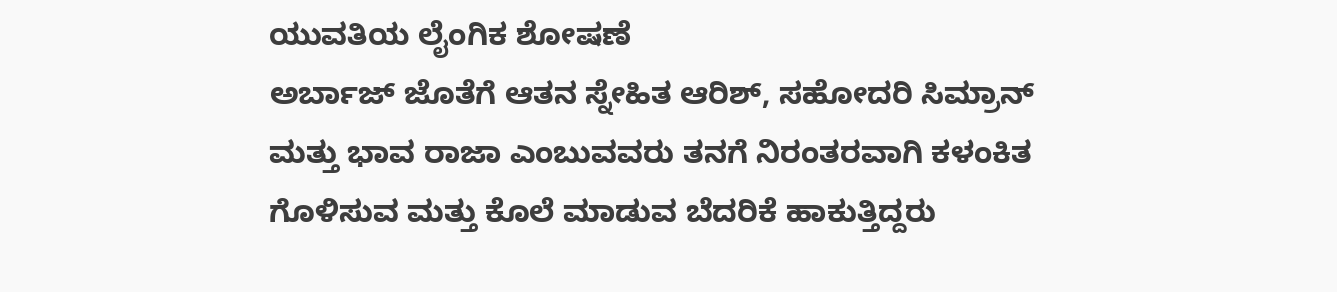ಯುವತಿಯ ಲೈಂಗಿಕ ಶೋಷಣೆ
ಅರ್ಬಾಜ್ ಜೊತೆಗೆ ಆತನ ಸ್ನೇಹಿತ ಆರಿಶ್, ಸಹೋದರಿ ಸಿಮ್ರಾನ್ ಮತ್ತು ಭಾವ ರಾಜಾ ಎಂಬುವವರು ತನಗೆ ನಿರಂತರವಾಗಿ ಕಳಂಕಿತ ಗೊಳಿಸುವ ಮತ್ತು ಕೊಲೆ ಮಾಡುವ ಬೆದರಿಕೆ ಹಾಕುತ್ತಿದ್ದರು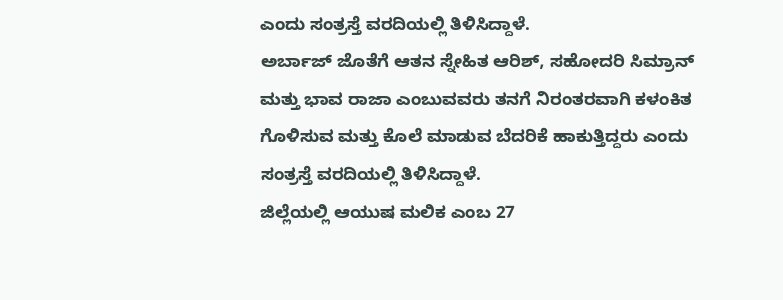ಎಂದು ಸಂತ್ರಸ್ತೆ ವರದಿಯಲ್ಲಿ ತಿಳಿಸಿದ್ದಾಳೆ.
ಅರ್ಬಾಜ್ ಜೊತೆಗೆ ಆತನ ಸ್ನೇಹಿತ ಆರಿಶ್, ಸಹೋದರಿ ಸಿಮ್ರಾನ್ ಮತ್ತು ಭಾವ ರಾಜಾ ಎಂಬುವವರು ತನಗೆ ನಿರಂತರವಾಗಿ ಕಳಂಕಿತ ಗೊಳಿಸುವ ಮತ್ತು ಕೊಲೆ ಮಾಡುವ ಬೆದರಿಕೆ ಹಾಕುತ್ತಿದ್ದರು ಎಂದು ಸಂತ್ರಸ್ತೆ ವರದಿಯಲ್ಲಿ ತಿಳಿಸಿದ್ದಾಳೆ.
ಜಿಲ್ಲೆಯಲ್ಲಿ ಆಯುಷ ಮಲಿಕ ಎಂಬ 27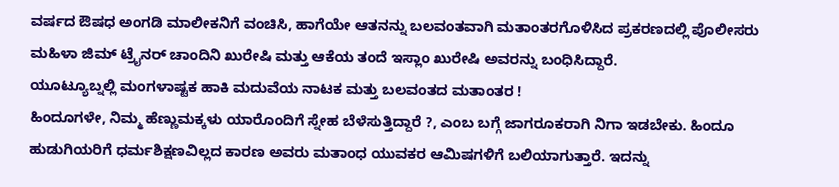ವರ್ಷದ ಔಷಧ ಅಂಗಡಿ ಮಾಲೀಕನಿಗೆ ವಂಚಿಸಿ, ಹಾಗೆಯೇ ಆತನನ್ನು ಬಲವಂತವಾಗಿ ಮತಾಂತರಗೊಳಿಸಿದ ಪ್ರಕರಣದಲ್ಲಿ ಪೊಲೀಸರು ಮಹಿಳಾ ಜಿಮ್ ಟ್ರೈನರ್ ಚಾಂದಿನಿ ಖುರೇಷಿ ಮತ್ತು ಆಕೆಯ ತಂದೆ ಇಸ್ಲಾಂ ಖುರೇಷಿ ಅವರನ್ನು ಬಂಧಿಸಿದ್ದಾರೆ.
ಯೂಟ್ಯೂಬ್ನಲ್ಲಿ ಮಂಗಳಾಷ್ಟಕ ಹಾಕಿ ಮದುವೆಯ ನಾಟಕ ಮತ್ತು ಬಲವಂತದ ಮತಾಂತರ !
ಹಿಂದೂಗಳೇ, ನಿಮ್ಮ ಹೆಣ್ಣುಮಕ್ಕಳು ಯಾರೊಂದಿಗೆ ಸ್ನೇಹ ಬೆಳೆಸುತ್ತಿದ್ದಾರೆ ?, ಎಂಬ ಬಗ್ಗೆ ಜಾಗರೂಕರಾಗಿ ನಿಗಾ ಇಡಬೇಕು. ಹಿಂದೂ ಹುಡುಗಿಯರಿಗೆ ಧರ್ಮಶಿಕ್ಷಣವಿಲ್ಲದ ಕಾರಣ ಅವರು ಮತಾಂಧ ಯುವಕರ ಆಮಿಷಗಳಿಗೆ ಬಲಿಯಾಗುತ್ತಾರೆ. ಇದನ್ನು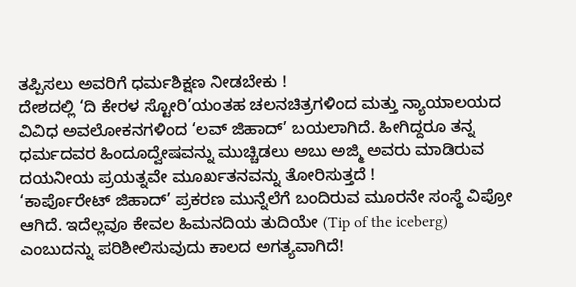ತಪ್ಪಿಸಲು ಅವರಿಗೆ ಧರ್ಮಶಿಕ್ಷಣ ನೀಡಬೇಕು !
ದೇಶದಲ್ಲಿ ‘ದಿ ಕೇರಳ ಸ್ಟೋರಿ’ಯಂತಹ ಚಲನಚಿತ್ರಗಳಿಂದ ಮತ್ತು ನ್ಯಾಯಾಲಯದ ವಿವಿಧ ಅವಲೋಕನಗಳಿಂದ ‘ಲವ್ ಜಿಹಾದ್’ ಬಯಲಾಗಿದೆ. ಹೀಗಿದ್ದರೂ ತನ್ನ ಧರ್ಮದವರ ಹಿಂದೂದ್ವೇಷವನ್ನು ಮುಚ್ಚಿಡಲು ಅಬು ಅಜ್ಮಿ ಅವರು ಮಾಡಿರುವ ದಯನೀಯ ಪ್ರಯತ್ನವೇ ಮೂರ್ಖತನವನ್ನು ತೋರಿಸುತ್ತದೆ !
‘ಕಾರ್ಪೊರೇಟ್ ಜಿಹಾದ್’ ಪ್ರಕರಣ ಮುನ್ನೆಲೆಗೆ ಬಂದಿರುವ ಮೂರನೇ ಸಂಸ್ಥೆ ವಿಪ್ರೋ ಆಗಿದೆ. ಇದೆಲ್ಲವೂ ಕೇವಲ ಹಿಮನದಿಯ ತುದಿಯೇ (Tip of the iceberg) ಎಂಬುದನ್ನು ಪರಿಶೀಲಿಸುವುದು ಕಾಲದ ಅಗತ್ಯವಾಗಿದೆ!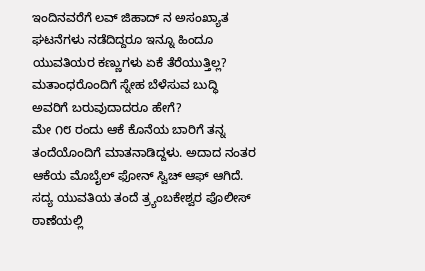ಇಂದಿನವರೆಗೆ ಲವ್ ಜಿಹಾದ್ ನ ಅಸಂಖ್ಯಾತ ಘಟನೆಗಳು ನಡೆದಿದ್ದರೂ ಇನ್ನೂ ಹಿಂದೂ ಯುವತಿಯರ ಕಣ್ಣುಗಳು ಏಕೆ ತೆರೆಯುತ್ತಿಲ್ಲ? ಮತಾಂಧರೊಂದಿಗೆ ಸ್ನೇಹ ಬೆಳೆಸುವ ಬುದ್ಧಿ ಅವರಿಗೆ ಬರುವುದಾದರೂ ಹೇಗೆ?
ಮೇ ೧೮ ರಂದು ಆಕೆ ಕೊನೆಯ ಬಾರಿಗೆ ತನ್ನ ತಂದೆಯೊಂದಿಗೆ ಮಾತನಾಡಿದ್ದಳು. ಅದಾದ ನಂತರ ಆಕೆಯ ಮೊಬೈಲ್ ಫೋನ್ ಸ್ವಿಚ್ ಆಫ್ ಆಗಿದೆ. ಸದ್ಯ ಯುವತಿಯ ತಂದೆ ತ್ರ್ಯಂಬಕೇಶ್ವರ ಪೊಲೀಸ್ ಠಾಣೆಯಲ್ಲಿ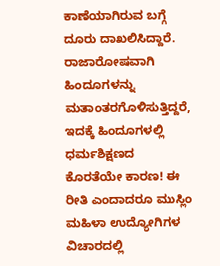ಕಾಣೆಯಾಗಿರುವ ಬಗ್ಗೆ ದೂರು ದಾಖಲಿಸಿದ್ದಾರೆ.
ರಾಜಾರೋಷವಾಗಿ ಹಿಂದೂಗಳನ್ನು ಮತಾಂತರಗೊಳಿಸುತ್ತಿದ್ದರೆ, ಇದಕ್ಕೆ ಹಿಂದೂಗಳಲ್ಲಿ ಧರ್ಮಶಿಕ್ಷಣದ ಕೊರತೆಯೇ ಕಾರಣ! ಈ ರೀತಿ ಎಂದಾದರೂ ಮುಸ್ಲಿಂ ಮಹಿಳಾ ಉದ್ಯೋಗಿಗಳ ವಿಚಾರದಲ್ಲಿ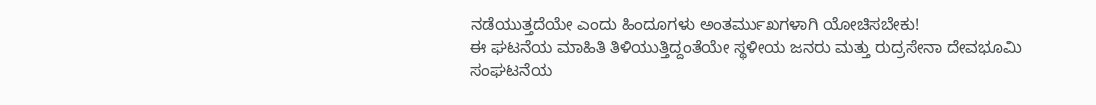ನಡೆಯುತ್ತದೆಯೇ ಎಂದು ಹಿಂದೂಗಳು ಅಂತರ್ಮುಖಗಳಾಗಿ ಯೋಚಿಸಬೇಕು!
ಈ ಘಟನೆಯ ಮಾಹಿತಿ ತಿಳಿಯುತ್ತಿದ್ದಂತೆಯೇ ಸ್ಥಳೀಯ ಜನರು ಮತ್ತು ರುದ್ರಸೇನಾ ದೇವಭೂಮಿ ಸಂಘಟನೆಯ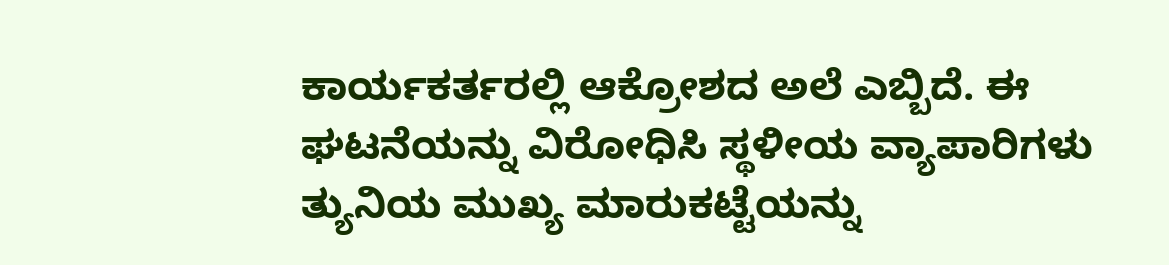ಕಾರ್ಯಕರ್ತರಲ್ಲಿ ಆಕ್ರೋಶದ ಅಲೆ ಎಬ್ಬಿದೆ. ಈ ಘಟನೆಯನ್ನು ವಿರೋಧಿಸಿ ಸ್ಥಳೀಯ ವ್ಯಾಪಾರಿಗಳು ತ್ಯುನಿಯ ಮುಖ್ಯ ಮಾರುಕಟ್ಟೆಯನ್ನು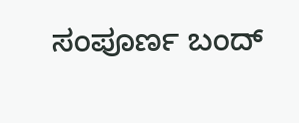ಸಂಪೂರ್ಣ ಬಂದ್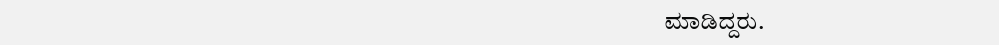ಮಾಡಿದ್ದರು.